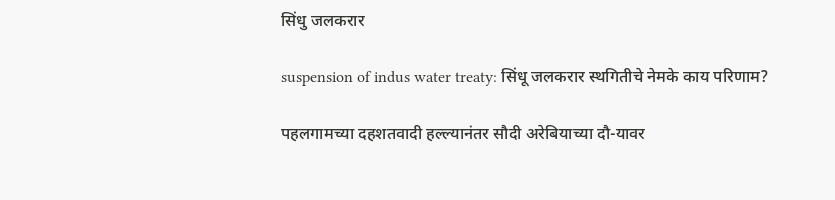सिंधु जलकरार

suspension of indus water treaty: सिंधू जलकरार स्थगितीचे नेमके काय परिणाम?

पहलगामच्या दहशतवादी हल्ल्यानंतर सौदी अरेबियाच्या दौ-यावर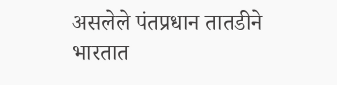असलेले पंतप्रधान तातडीने भारतात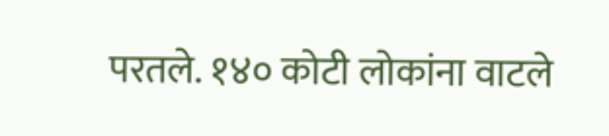परतले. १४० कोटी लोकांना वाटले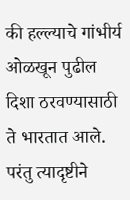की हल्ल्याचे गांभीर्य ओळखून पुढील दिशा ठरवण्यासाठी ते भारतात आले. परंतु त्यादृष्टीने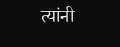त्यांनी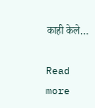काही केले…

Read more